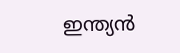ഇന്ത്യൻ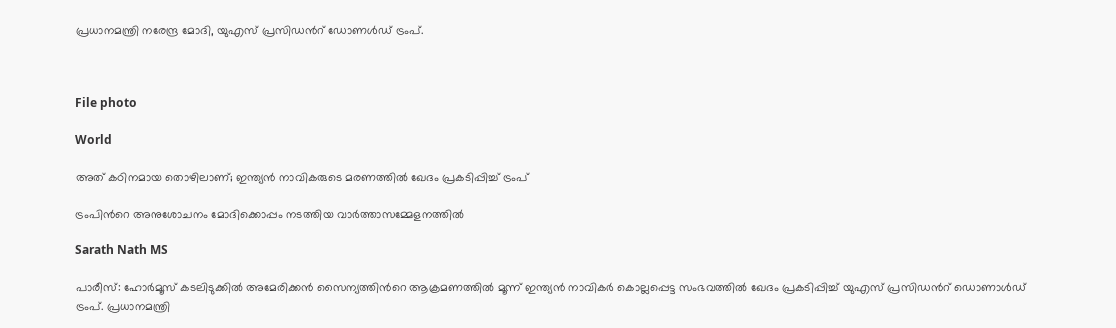പ്രധാനമന്ത്രി നരേന്ദ്ര മോദി, യുഎസ് പ്രസിഡന്‍റ് ഡോണൾഡ് ട്രംപ്.



File photo

World

അത് കഠിനമായ തൊഴിലാണ്; ഇന്ത്യൻ നാവികരുടെ മരണത്തിൽ ഖേദം പ്രകടിപ്പിച്ച് ട്രംപ്

ട്രംപിന്‍റെ അനുശോചനം മോദിക്കൊപ്പം നടത്തിയ വാർത്താസമ്മേളനത്തിൽ

Sarath Nath MS

പാരീസ്: ഹോർമൂസ് കടലിടുക്കിൽ അമേരിക്കൻ സൈന്യത്തിന്‍റെ ആക്രമണത്തിൽ മൂന്ന് ഇന്ത്യൻ നാവികർ കൊല്ലപ്പെട്ട സംഭവത്തിൽ ഖേദം പ്രകടിപ്പിച്ച് യുഎസ് പ്രസിഡന്‍റ് ഡൊണാൾഡ് ട്രംപ്. പ്രധാനമന്ത്രി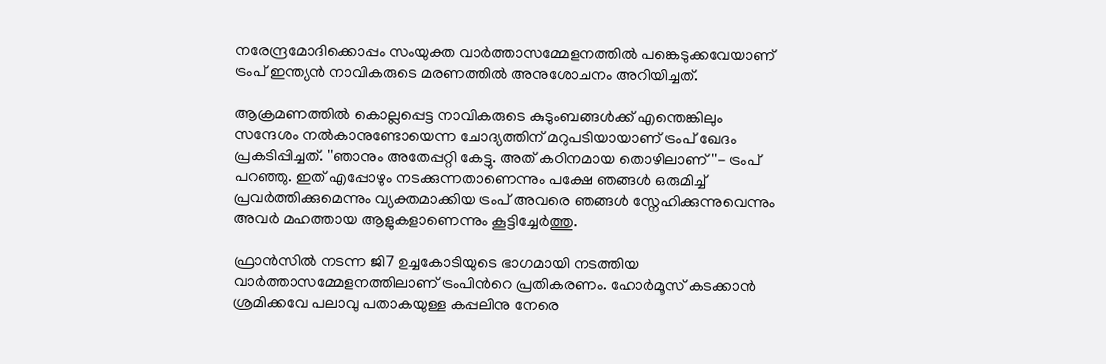നരേന്ദ്രമോദിക്കൊപ്പം സംയുക്ത വാർത്താസമ്മേളനത്തിൽ പങ്കെടുക്കവേയാണ് ട്രംപ് ഇന്ത്യൻ നാവികരുടെ മരണത്തിൽ അനുശോചനം അറിയിച്ചത്.

ആക്രമണത്തിൽ കൊല്ലപ്പെട്ട നാവികരുടെ കുടുംബങ്ങൾക്ക് എന്തെങ്കിലും സന്ദേശം നൽകാനുണ്ടോയെന്ന ചോദ്യത്തിന് മറുപടിയായാണ് ട്രംപ് ഖേദം പ്രകടിപ്പിച്ചത്. ''ഞാനും അതേപ്പറ്റി കേട്ടു. അത് കഠിനമായ തൊഴിലാണ്''- ട്രംപ് പറഞ്ഞു. ഇത് എപ്പോഴും നടക്കുന്നതാണെന്നും പക്ഷേ ഞങ്ങൾ ഒരുമിച്ച് പ്രവർത്തിക്കുമെന്നും വ്യക്തമാക്കിയ ട്രംപ് അവരെ ഞങ്ങൾ സ്നേഹിക്കുന്നുവെന്നും അവർ‌ മഹത്തായ ആളുകളാണെന്നും കൂട്ടിച്ചേർത്തു.

ഫ്രാൻസിൽ നടന്ന ജി7 ഉച്ചകോടിയുടെ ഭാഗമായി നടത്തിയ വാർത്താസമ്മേളനത്തിലാണ് ട്രംപിന്‍റെ പ്രതികരണം. ഹോർമൂസ് കടക്കാൻ ശ്രമിക്കവേ പലാവു പതാകയുള്ള കപ്പലിനു നേരെ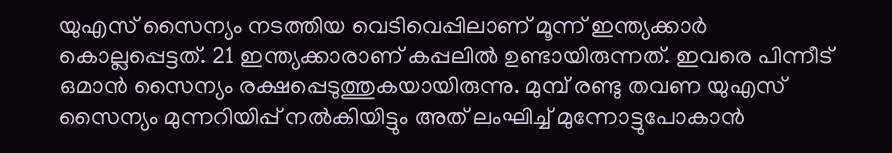യുഎസ് സൈന്യം നടത്തിയ വെടിവെപ്പിലാണ് മൂന്ന് ഇന്ത്യക്കാർ കൊല്ലപ്പെട്ടത്. 21 ഇന്ത്യക്കാരാണ് കപ്പലിൽ ഉണ്ടായിരുന്നത്. ഇവരെ പിന്നീട് ഒമാൻ സൈന്യം രക്ഷപ്പെടുത്തുകയായിരുന്നു. മുമ്പ് രണ്ടു തവണ യുഎസ് സൈന്യം മുന്നറിയിപ്പ് നൽകിയിട്ടും അത് ലംഘിച്ച് മുന്നോട്ടുപോകാൻ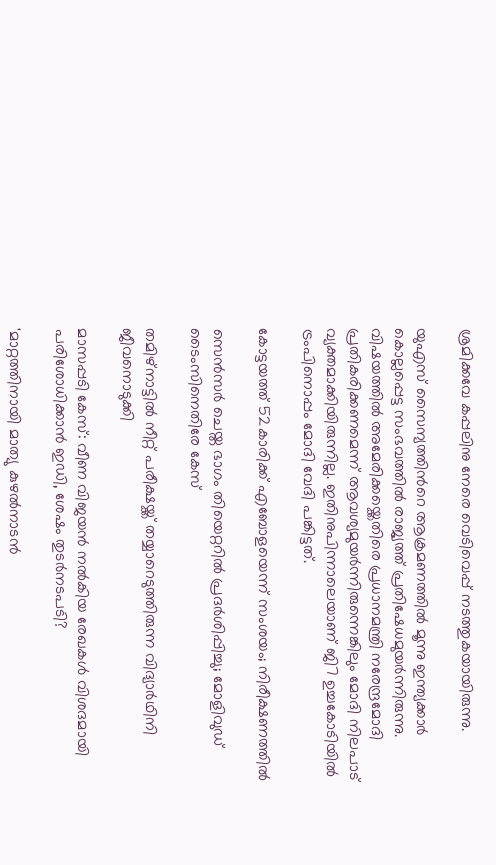ശ്രമിക്കവേ കപ്പലിനു നേരെ വെടിവെപ്പ് നടത്തുകയായിരുന്നു.

യുഎസ് സൈന്യത്തിന്‍റെ ആക്രമണത്തിൽ മൂന്നു ഇന്ത്യക്കാർ കൊല്ലപ്പെട്ട സംഭവത്തിൽ രാജ്യത്ത് പ്രതിഷേധമുയർന്നിരുന്നു. വിഷയത്തിൽ അമേരിക്കയ്ക്കെതിരെ പ്രധാനമന്ത്രി നരേന്ദ്രമോദി പ്രതികരിക്കണമെന്ന് ആവശ്യമുയർന്നിരുന്നെങ്കിലും മോദി നിലപാട് വ്യക്തമാക്കിയിരുന്നില്ല. ഇതിനുപിന്നാലെയാണ് ജി7 ഉച്ചകോടിയിൽ ട്രംപിനൊപ്പം മോദി വേദി പങ്കിട്ടത്.

കോട്ടയത്ത് 52കാരിക്ക് എബോളയെന്ന് സംശയം; നിരീക്ഷണത്തിൽ

സെൻസർ ചെയ്ത ഭാഗം തിയെറ്ററിൽ പ്രദർശിപ്പിച്ചു; മോളിവുഡ് ടൈംസിനെതിരേ കേസ്

തമിഴ്നാട്ടിൽ നീറ്റ് പരീക്ഷയ്ക്ക് തയ്യാറെടുത്തിരുന്ന വിദ്യാർഥിനി ജീവനൊടുക്കി

മാസപ്പടി കേസ്: വീണ വിജയൻ നൽകിയ രേഖകൾ വിശദമായി പരിശോധിക്കാൻ ഇഡി, ശേഷം തുടർനടപടി‍?

'മാറ്റത്തിനായി മാത‍്യു കുഴൽനാടൻ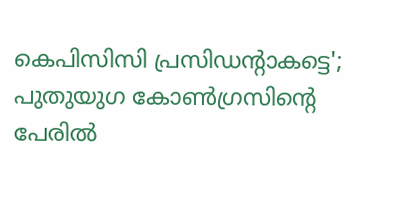കെപിസിസി പ്രസിഡന്‍റാകട്ടെ'; പുതുയുഗ കോൺഗ്രസിന്‍റെ പേരിൽ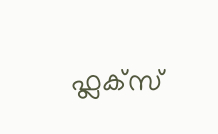ഫ്ലക്സ്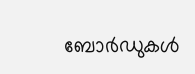ബോർഡുകൾ